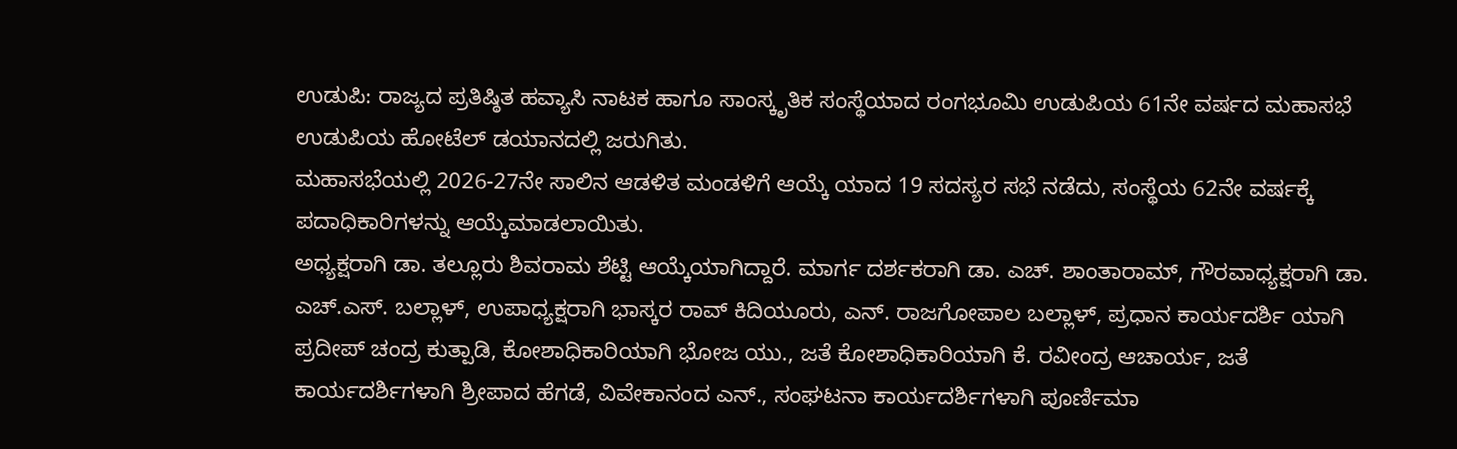ಉಡುಪಿ: ರಾಜ್ಯದ ಪ್ರತಿಷ್ಠಿತ ಹವ್ಯಾಸಿ ನಾಟಕ ಹಾಗೂ ಸಾಂಸ್ಕೃತಿಕ ಸಂಸ್ಥೆಯಾದ ರಂಗಭೂಮಿ ಉಡುಪಿಯ 61ನೇ ವರ್ಷದ ಮಹಾಸಭೆ ಉಡುಪಿಯ ಹೋಟೆಲ್ ಡಯಾನದಲ್ಲಿ ಜರುಗಿತು.
ಮಹಾಸಭೆಯಲ್ಲಿ 2026-27ನೇ ಸಾಲಿನ ಆಡಳಿತ ಮಂಡಳಿಗೆ ಆಯ್ಕೆ ಯಾದ 19 ಸದಸ್ಯರ ಸಭೆ ನಡೆದು, ಸಂಸ್ಥೆಯ 62ನೇ ವರ್ಷಕ್ಕೆ ಪದಾಧಿಕಾರಿಗಳನ್ನು ಆಯ್ಕೆಮಾಡಲಾಯಿತು.
ಅಧ್ಯಕ್ಷರಾಗಿ ಡಾ. ತಲ್ಲೂರು ಶಿವರಾಮ ಶೆಟ್ಟಿ ಆಯ್ಕೆಯಾಗಿದ್ದಾರೆ. ಮಾರ್ಗ ದರ್ಶಕರಾಗಿ ಡಾ. ಎಚ್. ಶಾಂತಾರಾಮ್, ಗೌರವಾಧ್ಯಕ್ಷರಾಗಿ ಡಾ. ಎಚ್.ಎಸ್. ಬಲ್ಲಾಳ್, ಉಪಾಧ್ಯಕ್ಷರಾಗಿ ಭಾಸ್ಕರ ರಾವ್ ಕಿದಿಯೂರು, ಎನ್. ರಾಜಗೋಪಾಲ ಬಲ್ಲಾಳ್, ಪ್ರಧಾನ ಕಾರ್ಯದರ್ಶಿ ಯಾಗಿ ಪ್ರದೀಪ್ ಚಂದ್ರ ಕುತ್ಪಾಡಿ, ಕೋಶಾಧಿಕಾರಿಯಾಗಿ ಭೋಜ ಯು., ಜತೆ ಕೋಶಾಧಿಕಾರಿಯಾಗಿ ಕೆ. ರವೀಂದ್ರ ಆಚಾರ್ಯ, ಜತೆ ಕಾರ್ಯದರ್ಶಿಗಳಾಗಿ ಶ್ರೀಪಾದ ಹೆಗಡೆ, ವಿವೇಕಾನಂದ ಎನ್., ಸಂಘಟನಾ ಕಾರ್ಯದರ್ಶಿಗಳಾಗಿ ಪೂರ್ಣಿಮಾ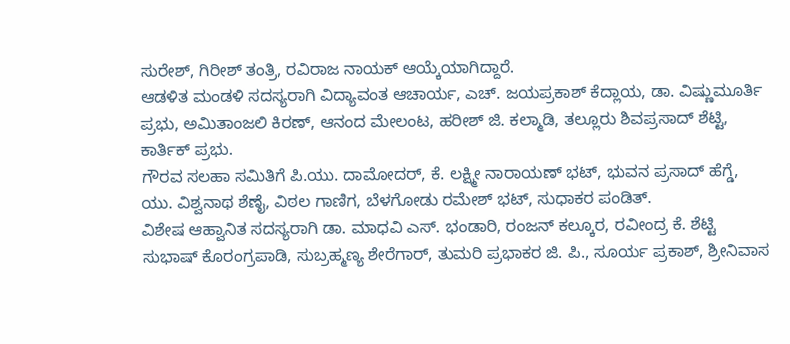ಸುರೇಶ್, ಗಿರೀಶ್ ತಂತ್ರಿ, ರವಿರಾಜ ನಾಯಕ್ ಆಯ್ಕೆಯಾಗಿದ್ದಾರೆ.
ಆಡಳಿತ ಮಂಡಳಿ ಸದಸ್ಯರಾಗಿ ವಿದ್ಯಾವಂತ ಆಚಾರ್ಯ, ಎಚ್. ಜಯಪ್ರಕಾಶ್ ಕೆದ್ಲಾಯ, ಡಾ. ವಿಷ್ಣುಮೂರ್ತಿ ಪ್ರಭು, ಅಮಿತಾಂಜಲಿ ಕಿರಣ್, ಆನಂದ ಮೇಲಂಟ, ಹರೀಶ್ ಜಿ. ಕಲ್ಮಾಡಿ, ತಲ್ಲೂರು ಶಿವಪ್ರಸಾದ್ ಶೆಟ್ಟಿ, ಕಾರ್ತಿಕ್ ಪ್ರಭು.
ಗೌರವ ಸಲಹಾ ಸಮಿತಿಗೆ ಪಿ.ಯು. ದಾಮೋದರ್, ಕೆ. ಲಕ್ಷ್ಮೀ ನಾರಾಯಣ್ ಭಟ್, ಭುವನ ಪ್ರಸಾದ್ ಹೆಗ್ಡೆ, ಯು. ವಿಶ್ವನಾಥ ಶೆಣೈ, ವಿಠಲ ಗಾಣಿಗ, ಬೆಳಗೋಡು ರಮೇಶ್ ಭಟ್, ಸುಧಾಕರ ಪಂಡಿತ್.
ವಿಶೇಷ ಆಹ್ವಾನಿತ ಸದಸ್ಯರಾಗಿ ಡಾ. ಮಾಧವಿ ಎಸ್. ಭಂಡಾರಿ, ರಂಜನ್ ಕಲ್ಕೂರ, ರವೀಂದ್ರ ಕೆ. ಶೆಟ್ಟಿ ಸುಭಾಷ್ ಕೊರಂಗ್ರಪಾಡಿ, ಸುಬ್ರಹ್ಮಣ್ಯ ಶೇರೆಗಾರ್, ತುಮರಿ ಪ್ರಭಾಕರ ಜಿ. ಪಿ., ಸೂರ್ಯ ಪ್ರಕಾಶ್, ಶ್ರೀನಿವಾಸ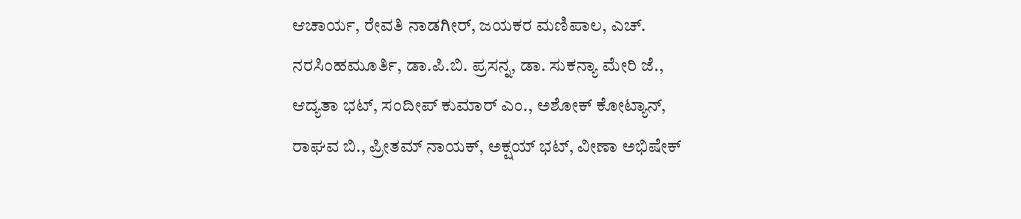ಆಚಾರ್ಯ, ರೇವತಿ ನಾಡಗೀರ್, ಜಯಕರ ಮಣಿಪಾಲ, ಎಚ್. ನರಸಿಂಹಮೂರ್ತಿ, ಡಾ.ಪಿ.ಬಿ. ಪ್ರಸನ್ನ, ಡಾ. ಸುಕನ್ಯಾ ಮೇರಿ ಜೆ., ಆದ್ಯತಾ ಭಟ್, ಸಂದೀಪ್ ಕುಮಾರ್ ಎಂ., ಅಶೋಕ್ ಕೋಟ್ಯಾನ್, ರಾಘವ ಬಿ., ಪ್ರೀತಮ್ ನಾಯಕ್, ಅಕ್ಷಯ್ ಭಟ್, ವೀಣಾ ಅಭಿಷೇಕ್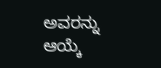ಅವರನ್ನು ಆಯ್ಕೆ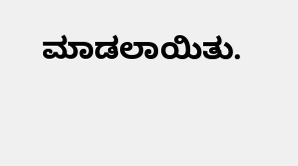ಮಾಡಲಾಯಿತು.